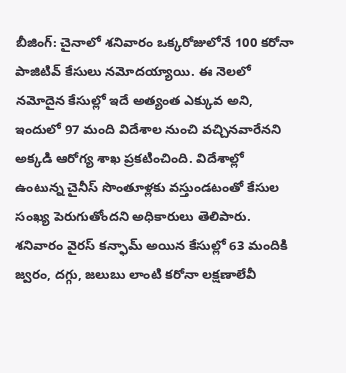బీజింగ్: చైనాలో శనివారం ఒక్కరోజులోనే 100 కరోనా పాజిటివ్ కేసులు నమోదయ్యాయి. ఈ నెలలో నమోదైన కేసుల్లో ఇదే అత్యంత ఎక్కువ అని, ఇందులో 97 మంది విదేశాల నుంచి వచ్చినవారేనని అక్కడి ఆరోగ్య శాఖ ప్రకటించింది. విదేశాల్లో ఉంటున్న చైనీస్ సొంతూళ్లకు వస్తుండటంతో కేసుల సంఖ్య పెరుగుతోందని అధికారులు తెలిపారు. శనివారం వైరస్ కన్ఫామ్ అయిన కేసుల్లో 63 మందికి జ్వరం, దగ్గు, జలుబు లాంటి కరోనా లక్షణాలేవీ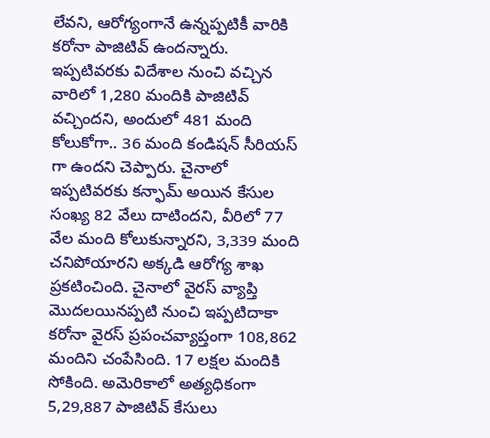లేవని, ఆరోగ్యంగానే ఉన్నప్పటికీ వారికి కరోనా పాజిటివ్ ఉందన్నారు. ఇప్పటివరకు విదేశాల నుంచి వచ్చిన వారిలో 1,280 మందికి పాజిటివ్ వచ్చిందని, అందులో 481 మంది కోలుకోగా.. 36 మంది కండిషన్ సీరియస్ గా ఉందని చెప్పారు. చైనాలో ఇప్పటివరకు కన్ఫామ్ అయిన కేసుల సంఖ్య 82 వేలు దాటిందని, వీరిలో 77 వేల మంది కోలుకున్నారని, 3,339 మంది చనిపోయారని అక్కడి ఆరోగ్య శాఖ ప్రకటించింది. చైనాలో వైరస్ వ్యాప్తి మొదలయినప్పటి నుంచి ఇప్పటిదాకా కరోనా వైరస్ ప్రపంచవ్యాప్తంగా 108,862 మందిని చంపేసింది. 17 లక్షల మందికి సోకింది. అమెరికాలో అత్యధికంగా 5,29,887 పాజిటివ్ కేసులు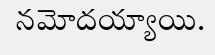నమోదయ్యాయి.